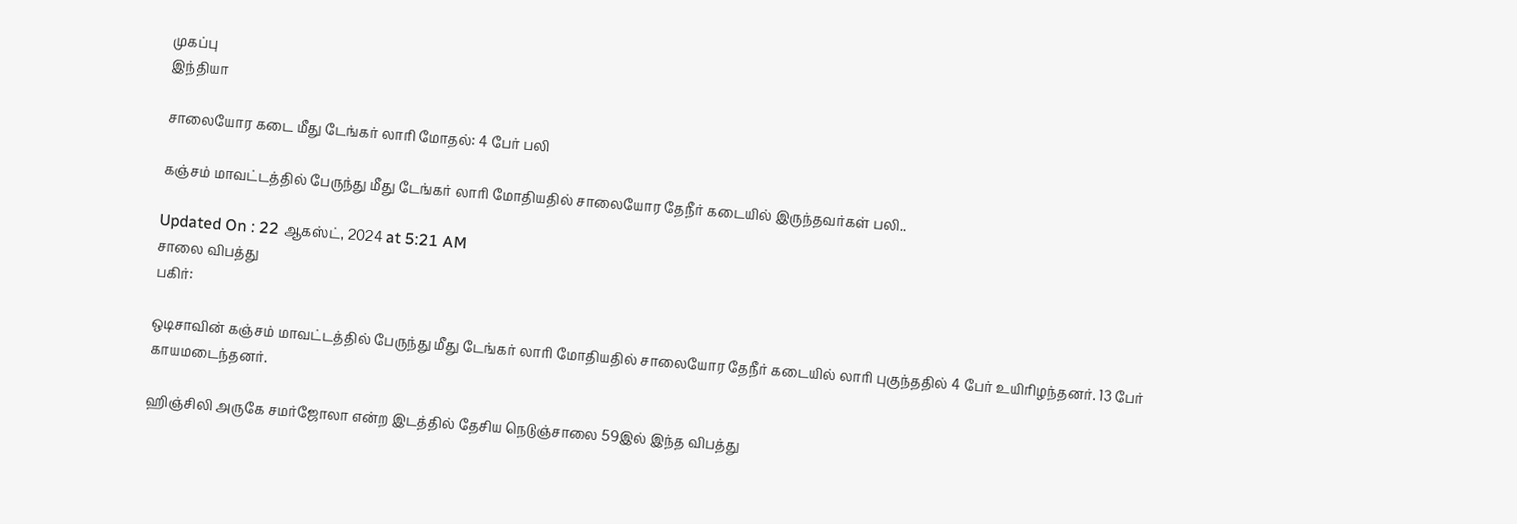முகப்பு
இந்தியா

சாலையோர கடை மீது டேங்கர் லாரி மோதல்: 4 பேர் பலி

கஞ்சம் மாவட்டத்தில் பேருந்து மீது டேங்கர் லாரி மோதியதில் சாலையோர தேநீர் கடையில் இருந்தவர்கள் பலி..

Updated On : 22 ஆகஸ்ட், 2024 at 5:21 AM
சாலை விபத்து
பகிர்:

ஒடிசாவின் கஞ்சம் மாவட்டத்தில் பேருந்து மீது டேங்கர் லாரி மோதியதில் சாலையோர தேநீர் கடையில் லாரி புகுந்ததில் 4 பேர் உயிரிழந்தனர். 13 பேர் காயமடைந்தனர்.

ஹிஞ்சிலி அருகே சமர்ஜோலா என்ற இடத்தில் தேசிய நெடுஞ்சாலை 59இல் இந்த விபத்து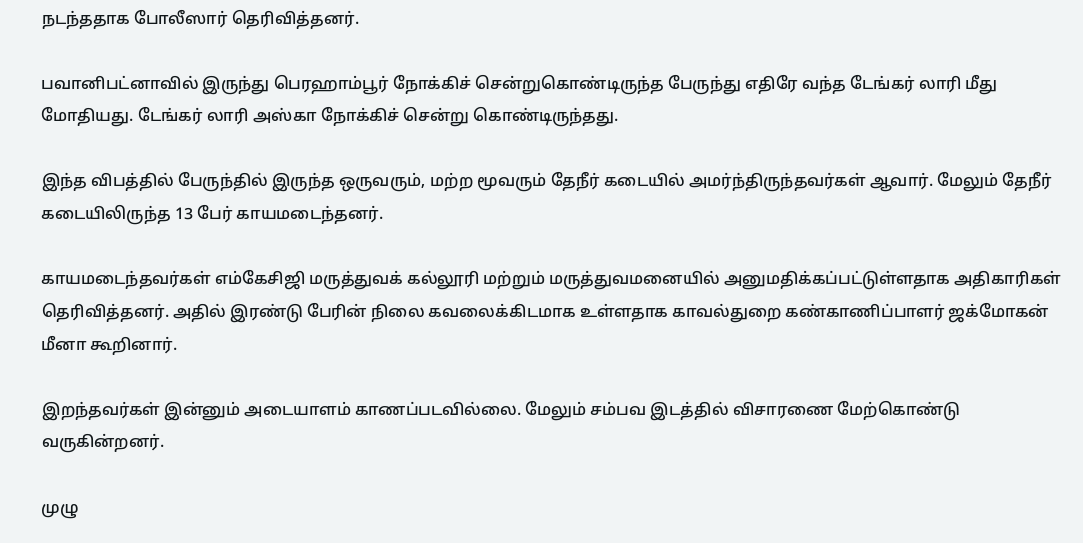நடந்ததாக போலீஸார் தெரிவித்தனர்.

பவானிபட்னாவில் இருந்து பெரஹாம்பூர் நோக்கிச் சென்றுகொண்டிருந்த பேருந்து எதிரே வந்த டேங்கர் லாரி மீது மோதியது. டேங்கர் லாரி அஸ்கா நோக்கிச் சென்று கொண்டிருந்தது.

இந்த விபத்தில் பேருந்தில் இருந்த ஒருவரும், மற்ற மூவரும் தேநீர் கடையில் அமர்ந்திருந்தவர்கள் ஆவார். மேலும் தேநீர் கடையிலிருந்த 13 பேர் காயமடைந்தனர்.

காயமடைந்தவர்கள் எம்கேசிஜி மருத்துவக் கல்லூரி மற்றும் மருத்துவமனையில் அனுமதிக்கப்பட்டுள்ளதாக அதிகாரிகள் தெரிவித்தனர். அதில் இரண்டு பேரின் நிலை கவலைக்கிடமாக உள்ளதாக காவல்துறை கண்காணிப்பாளர் ஜக்மோகன் மீனா கூறினார்.

இறந்தவர்கள் இன்னும் அடையாளம் காணப்படவில்லை. மேலும் சம்பவ இடத்தில் விசாரணை மேற்கொண்டு வருகின்றனர்.

முழு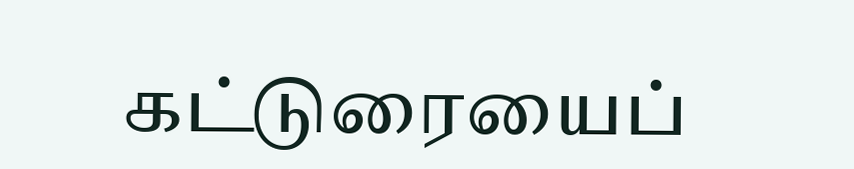கட்டுரையைப்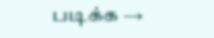படிக்க →